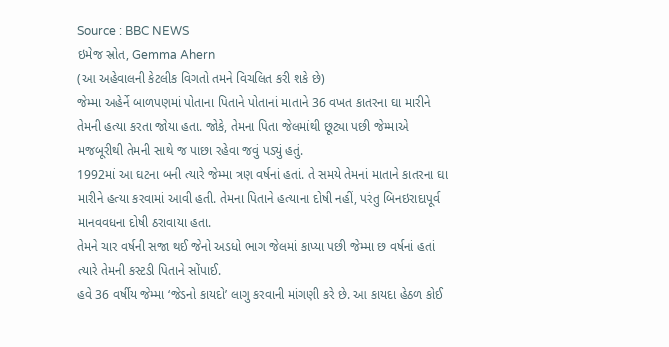Source : BBC NEWS
ઇમેજ સ્રોત, Gemma Ahern
(આ અહેવાલની કેટલીક વિગતો તમને વિચલિત કરી શકે છે)
જેમ્મા અહેર્ને બાળપણમાં પોતાના પિતાને પોતાનાં માતાને 36 વખત કાતરના ઘા મારીને તેમની હત્યા કરતા જોયા હતા. જોકે, તેમના પિતા જેલમાંથી છૂટ્યા પછી જેમ્માએ મજબૂરીથી તેમની સાથે જ પાછા રહેવા જવું પડ્યું હતું.
1992માં આ ઘટના બની ત્યારે જેમ્મા ત્રણ વર્ષનાં હતાં. તે સમયે તેમનાં માતાને કાતરના ઘા મારીને હત્યા કરવામાં આવી હતી. તેમના પિતાને હત્યાના દોષી નહીં, પરંતુ બિનઇરાદાપૂર્વ માનવવધના દોષી ઠરાવાયા હતા.
તેમને ચાર વર્ષની સજા થઈ જેનો અડધો ભાગ જેલમાં કાપ્યા પછી જેમ્મા છ વર્ષનાં હતાં ત્યારે તેમની કસ્ટડી પિતાને સોંપાઈ.
હવે 36 વર્ષીય જેમ્મા ‘જેડનો કાયદો’ લાગુ કરવાની માંગણી કરે છે. આ કાયદા હેઠળ કોઈ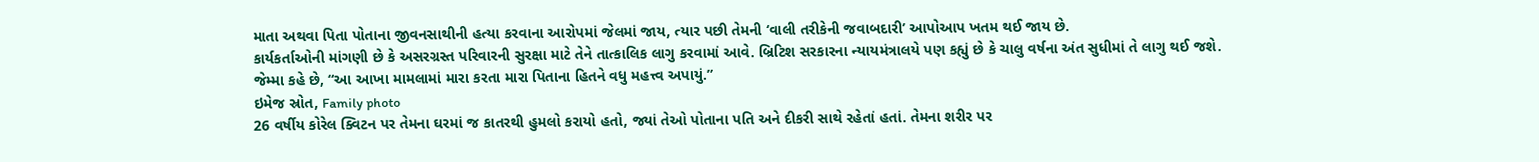માતા અથવા પિતા પોતાના જીવનસાથીની હત્યા કરવાના આરોપમાં જેલમાં જાય, ત્યાર પછી તેમની ‘વાલી તરીકેની જવાબદારી’ આપોઆપ ખતમ થઈ જાય છે.
કાર્યકર્તાઓની માંગણી છે કે અસરગ્રસ્ત પરિવારની સુરક્ષા માટે તેને તાત્કાલિક લાગુ કરવામાં આવે. બ્રિટિશ સરકારના ન્યાયમંત્રાલયે પણ કહ્યું છે કે ચાલુ વર્ષના અંત સુધીમાં તે લાગુ થઈ જશે.
જેમ્મા કહે છે, “આ આખા મામલામાં મારા કરતા મારા પિતાના હિતને વધુ મહત્ત્વ અપાયું.”
ઇમેજ સ્રોત, Family photo
26 વર્ષીય કોરેલ ક્વિટન પર તેમના ઘરમાં જ કાતરથી હુમલો કરાયો હતો, જ્યાં તેઓ પોતાના પતિ અને દીકરી સાથે રહેતાં હતાં. તેમના શરીર પર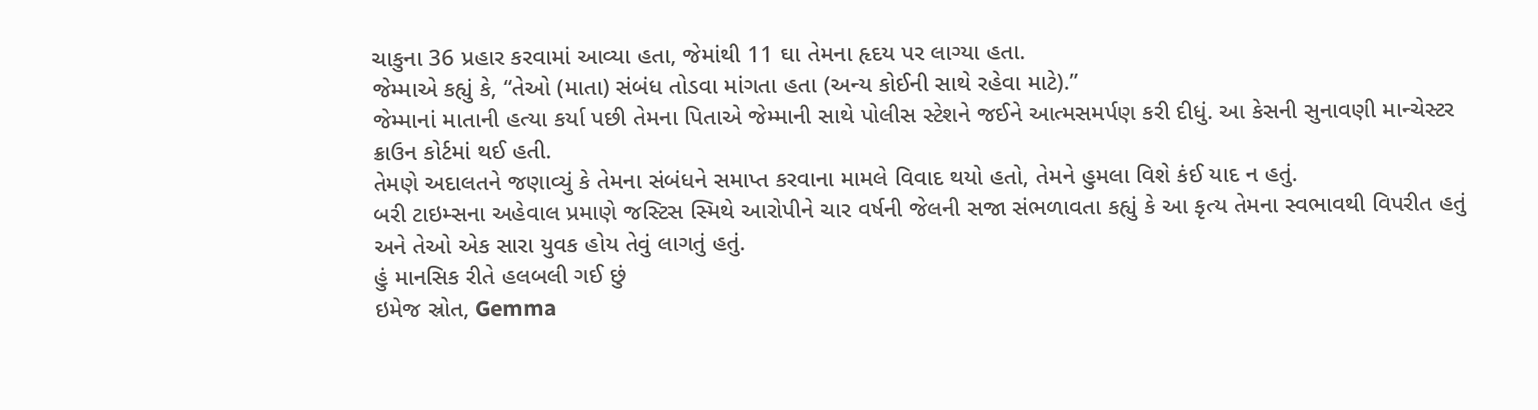ચાકુના 36 પ્રહાર કરવામાં આવ્યા હતા, જેમાંથી 11 ઘા તેમના હૃદય પર લાગ્યા હતા.
જેમ્માએ કહ્યું કે, “તેઓ (માતા) સંબંધ તોડવા માંગતા હતા (અન્ય કોઈની સાથે રહેવા માટે).”
જેમ્માનાં માતાની હત્યા કર્યા પછી તેમના પિતાએ જેમ્માની સાથે પોલીસ સ્ટેશને જઈને આત્મસમર્પણ કરી દીધું. આ કેસની સુનાવણી માન્ચેસ્ટર ક્રાઉન કોર્ટમાં થઈ હતી.
તેમણે અદાલતને જણાવ્યું કે તેમના સંબંધને સમાપ્ત કરવાના મામલે વિવાદ થયો હતો, તેમને હુમલા વિશે કંઈ યાદ ન હતું.
બરી ટાઇમ્સના અહેવાલ પ્રમાણે જસ્ટિસ સ્મિથે આરોપીને ચાર વર્ષની જેલની સજા સંભળાવતા કહ્યું કે આ કૃત્ય તેમના સ્વભાવથી વિપરીત હતું અને તેઓ એક સારા યુવક હોય તેવું લાગતું હતું.
હું માનસિક રીતે હલબલી ગઈ છું
ઇમેજ સ્રોત, Gemma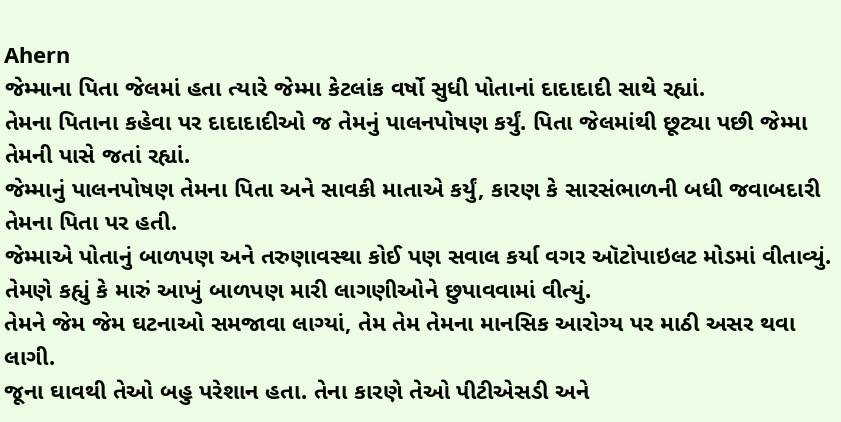Ahern
જેમ્માના પિતા જેલમાં હતા ત્યારે જેમ્મા કેટલાંક વર્ષો સુધી પોતાનાં દાદાદાદી સાથે રહ્યાં.
તેમના પિતાના કહેવા પર દાદાદાદીઓ જ તેમનું પાલનપોષણ કર્યું. પિતા જેલમાંથી છૂટ્યા પછી જેમ્મા તેમની પાસે જતાં રહ્યાં.
જેમ્માનું પાલનપોષણ તેમના પિતા અને સાવકી માતાએ કર્યું, કારણ કે સારસંભાળની બધી જવાબદારી તેમના પિતા પર હતી.
જેમ્માએ પોતાનું બાળપણ અને તરુણાવસ્થા કોઈ પણ સવાલ કર્યા વગર ઑટોપાઇલટ મોડમાં વીતાવ્યું.
તેમણે કહ્યું કે મારું આખું બાળપણ મારી લાગણીઓને છુપાવવામાં વીત્યું.
તેમને જેમ જેમ ઘટનાઓ સમજાવા લાગ્યાં, તેમ તેમ તેમના માનસિક આરોગ્ય પર માઠી અસર થવા લાગી.
જૂના ઘાવથી તેઓ બહુ પરેશાન હતા. તેના કારણે તેઓ પીટીએસડી અને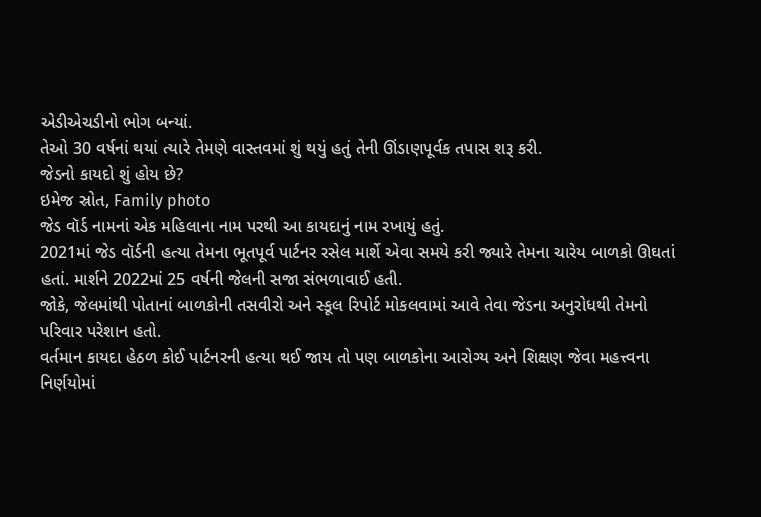એડીએચડીનો ભોગ બન્યાં.
તેઓ 30 વર્ષનાં થયાં ત્યારે તેમણે વાસ્તવમાં શું થયું હતું તેની ઊંડાણપૂર્વક તપાસ શરૂ કરી.
જેડનો કાયદો શું હોય છે?
ઇમેજ સ્રોત, Family photo
જેડ વૉર્ડ નામનાં એક મહિલાના નામ પરથી આ કાયદાનું નામ રખાયું હતું.
2021માં જેડ વૉર્ડની હત્યા તેમના ભૂતપૂર્વ પાર્ટનર રસેલ માર્શે એવા સમયે કરી જ્યારે તેમના ચારેય બાળકો ઊઘતાં હતાં. માર્શને 2022માં 25 વર્ષની જેલની સજા સંભળાવાઈ હતી.
જોકે, જેલમાંથી પોતાનાં બાળકોની તસવીરો અને સ્કૂલ રિપોર્ટ મોકલવામાં આવે તેવા જેડના અનુરોધથી તેમનો પરિવાર પરેશાન હતો.
વર્તમાન કાયદા હેઠળ કોઈ પાર્ટનરની હત્યા થઈ જાય તો પણ બાળકોના આરોગ્ય અને શિક્ષણ જેવા મહત્ત્વના નિર્ણયોમાં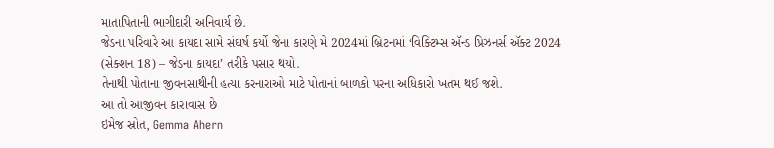માતાપિતાની ભાગીદારી અનિવાર્ય છે.
જેડના પરિવારે આ કાયદા સામે સંઘર્ષ કર્યો જેના કારણે મે 2024માં બ્રિટનમાં ‘વિક્ટિમ્સ ઍન્ડ પ્રિઝનર્સ ઍક્ટ 2024 (સેક્શન 18) – જેડના કાયદા’ તરીકે પસાર થયો.
તેનાથી પોતાના જીવનસાથીની હત્યા કરનારાઓ માટે પોતાનાં બાળકો પરના અધિકારો ખતમ થઈ જશે.
આ તો આજીવન કારાવાસ છે
ઇમેજ સ્રોત, Gemma Ahern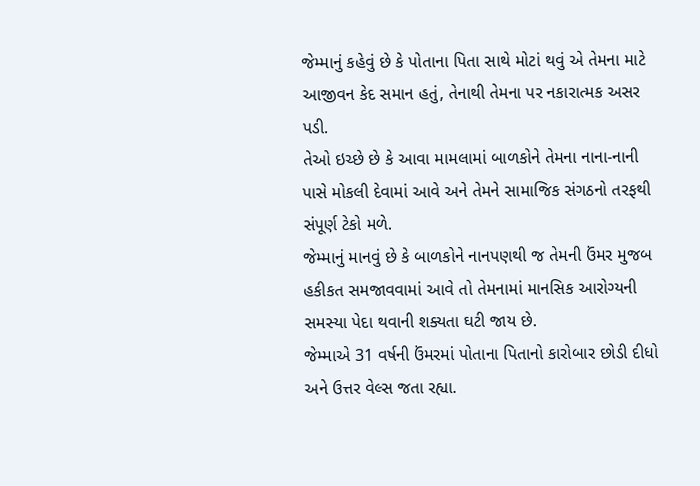જેમ્માનું કહેવું છે કે પોતાના પિતા સાથે મોટાં થવું એ તેમના માટે આજીવન કેદ સમાન હતું, તેનાથી તેમના પર નકારાત્મક અસર પડી.
તેઓ ઇચ્છે છે કે આવા મામલામાં બાળકોને તેમના નાના-નાની પાસે મોકલી દેવામાં આવે અને તેમને સામાજિક સંગઠનો તરફથી સંપૂર્ણ ટેકો મળે.
જેમ્માનું માનવું છે કે બાળકોને નાનપણથી જ તેમની ઉંમર મુજબ હકીકત સમજાવવામાં આવે તો તેમનામાં માનસિક આરોગ્યની સમસ્યા પેદા થવાની શક્યતા ઘટી જાય છે.
જેમ્માએ 31 વર્ષની ઉંમરમાં પોતાના પિતાનો કારોબાર છોડી દીધો અને ઉત્તર વેલ્સ જતા રહ્યા.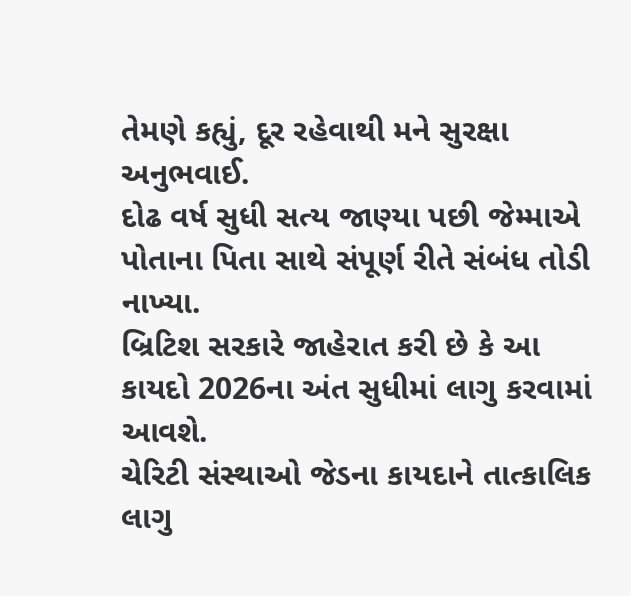તેમણે કહ્યું, દૂર રહેવાથી મને સુરક્ષા અનુભવાઈ.
દોઢ વર્ષ સુધી સત્ય જાણ્યા પછી જેમ્માએ પોતાના પિતા સાથે સંપૂર્ણ રીતે સંબંધ તોડી નાખ્યા.
બ્રિટિશ સરકારે જાહેરાત કરી છે કે આ કાયદો 2026ના અંત સુધીમાં લાગુ કરવામાં આવશે.
ચેરિટી સંસ્થાઓ જેડના કાયદાને તાત્કાલિક લાગુ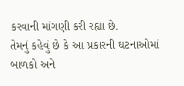કરવાની માંગણી કરી રહ્યા છે.
તેમનું કહેવું છે કે આ પ્રકારની ઘટનાઓમાં બાળકો અને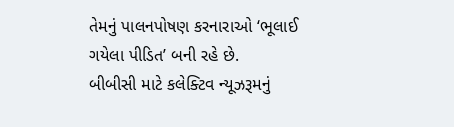તેમનું પાલનપોષણ કરનારાઓ ‘ભૂલાઈ ગયેલા પીડિત’ બની રહે છે.
બીબીસી માટે કલેક્ટિવ ન્યૂઝરૂમનું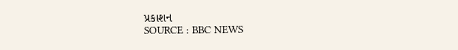પ્રકાશન
SOURCE : BBC NEWS